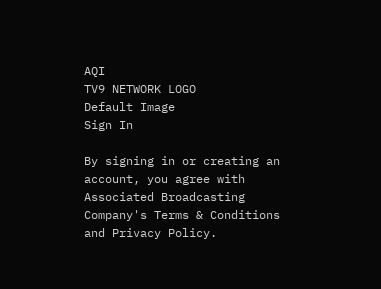AQI
TV9 NETWORK LOGO
Default Image
Sign In

By signing in or creating an account, you agree with Associated Broadcasting Company's Terms & Conditions and Privacy Policy.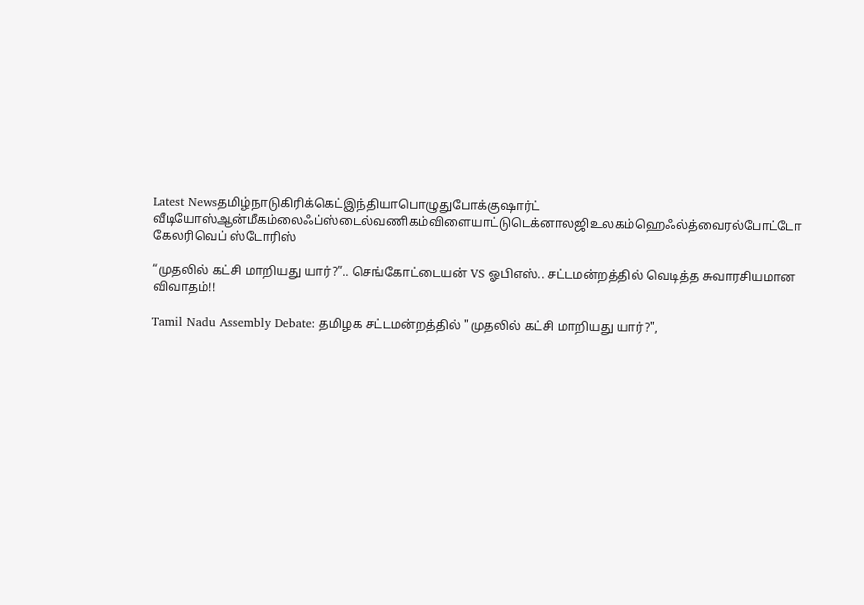Latest Newsதமிழ்நாடுகிரிக்கெட்இந்தியாபொழுதுபோக்குஷார்ட் வீடியோஸ்ஆன்மீகம்லைஃப்ஸ்டைல்வணிகம்விளையாட்டுடெக்னாலஜிஉலகம்ஹெஃல்த்வைரல்போட்டோ கேலரிவெப் ஸ்டோரிஸ்

“முதலில் கட்சி மாறியது யார்?”.. செங்கோட்டையன் VS ஓபிஎஸ்.. சட்டமன்றத்தில் வெடித்த சுவாரசியமான விவாதம்!!

Tamil Nadu Assembly Debate: தமிழக சட்டமன்றத்தில் "முதலில் கட்சி மாறியது யார்?",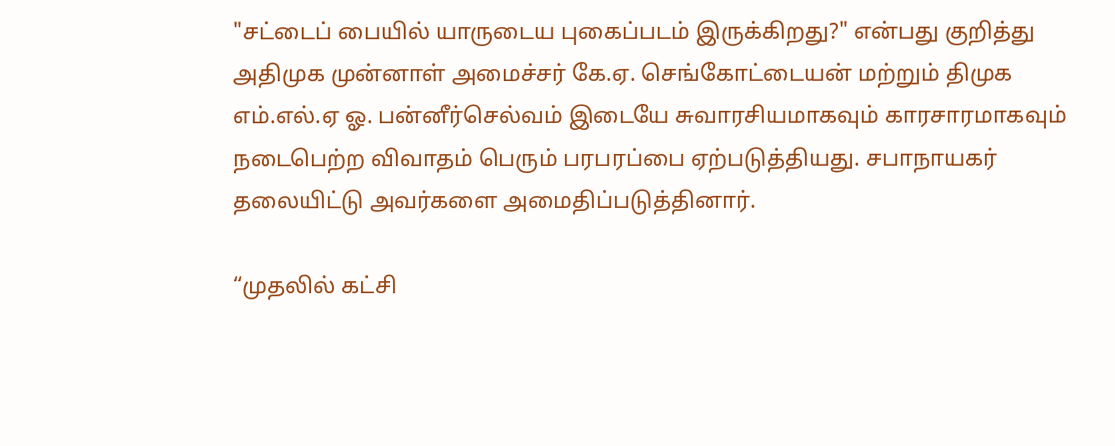"சட்டைப் பையில் யாருடைய புகைப்படம் இருக்கிறது?" என்பது குறித்து அதிமுக முன்னாள் அமைச்சர் கே.ஏ. செங்கோட்டையன் மற்றும் திமுக எம்.எல்.ஏ ஓ. பன்னீர்செல்வம் இடையே சுவாரசியமாகவும் காரசாரமாகவும் நடைபெற்ற விவாதம் பெரும் பரபரப்பை ஏற்படுத்தியது. சபாநாயகர் தலையிட்டு அவர்களை அமைதிப்படுத்தினார்.

“முதலில் கட்சி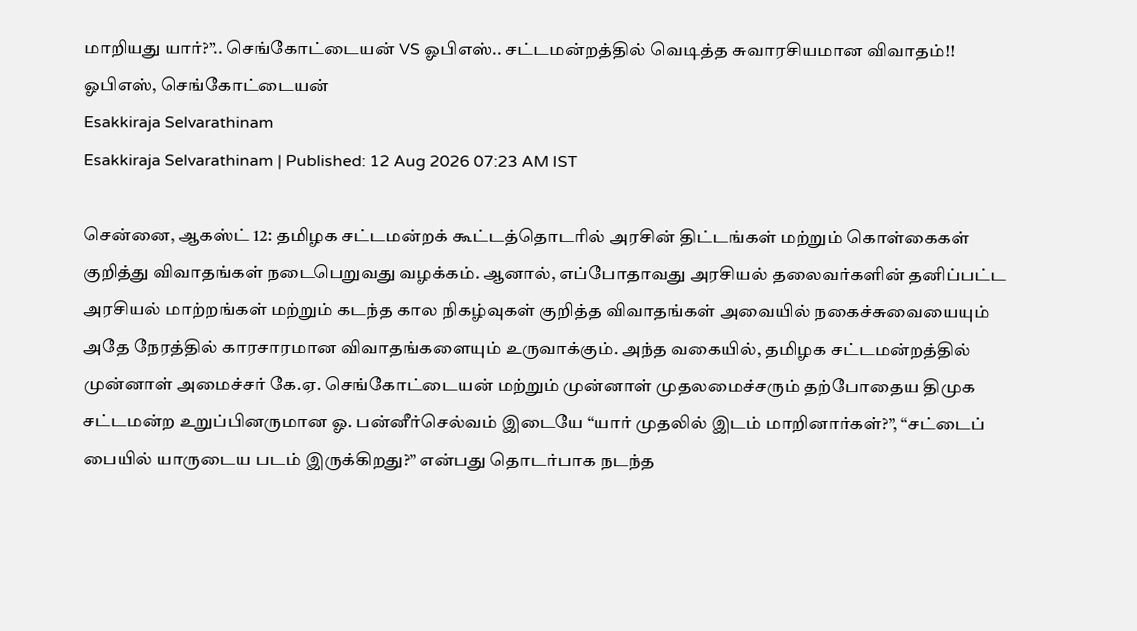மாறியது யார்?”.. செங்கோட்டையன் VS ஓபிஎஸ்.. சட்டமன்றத்தில் வெடித்த சுவாரசியமான விவாதம்!!
ஓபிஎஸ், செங்கோட்டையன்
Esakkiraja Selvarathinam
Esakkiraja Selvarathinam | Published: 12 Aug 2026 07:23 AM IST

சென்னை, ஆகஸ்ட் 12: தமிழக சட்டமன்றக் கூட்டத்தொடரில் அரசின் திட்டங்கள் மற்றும் கொள்கைகள் குறித்து விவாதங்கள் நடைபெறுவது வழக்கம். ஆனால், எப்போதாவது அரசியல் தலைவர்களின் தனிப்பட்ட அரசியல் மாற்றங்கள் மற்றும் கடந்த கால நிகழ்வுகள் குறித்த விவாதங்கள் அவையில் நகைச்சுவையையும் அதே நேரத்தில் காரசாரமான விவாதங்களையும் உருவாக்கும். அந்த வகையில், தமிழக சட்டமன்றத்தில் முன்னாள் அமைச்சர் கே.ஏ. செங்கோட்டையன் மற்றும் முன்னாள் முதலமைச்சரும் தற்போதைய திமுக சட்டமன்ற உறுப்பினருமான ஓ. பன்னீர்செல்வம் இடையே “யார் முதலில் இடம் மாறினார்கள்?”, “சட்டைப் பையில் யாருடைய படம் இருக்கிறது?” என்பது தொடர்பாக நடந்த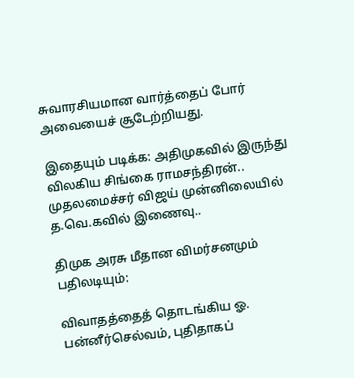சுவாரசியமான வார்த்தைப் போர் அவையைச் சூடேற்றியது.

இதையும் படிக்க: அதிமுகவில் இருந்து விலகிய சிங்கை ராமசந்திரன்.. முதலமைச்சர் விஜய் முன்னிலையில் த.வெ.கவில் இணைவு..

திமுக அரசு மீதான விமர்சனமும் பதிலடியும்:

விவாதத்தைத் தொடங்கிய ஓ. பன்னீர்செல்வம், புதிதாகப்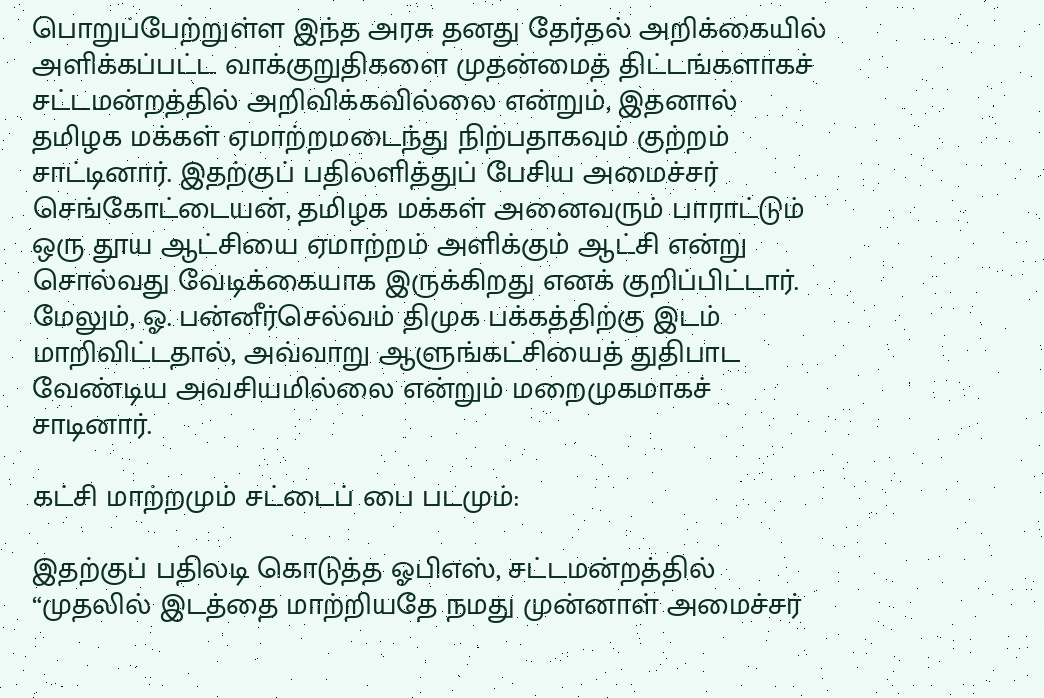பொறுப்பேற்றுள்ள இந்த அரசு தனது தேர்தல் அறிக்கையில் அளிக்கப்பட்ட வாக்குறுதிகளை முதன்மைத் திட்டங்களாகச் சட்டமன்றத்தில் அறிவிக்கவில்லை என்றும், இதனால் தமிழக மக்கள் ஏமாற்றமடைந்து நிற்பதாகவும் குற்றம் சாட்டினார். இதற்குப் பதிலளித்துப் பேசிய அமைச்சர் செங்கோட்டையன், தமிழக மக்கள் அனைவரும் பாராட்டும் ஒரு தூய ஆட்சியை ஏமாற்றம் அளிக்கும் ஆட்சி என்று சொல்வது வேடிக்கையாக இருக்கிறது எனக் குறிப்பிட்டார். மேலும், ஓ. பன்னீர்செல்வம் திமுக பக்கத்திற்கு இடம் மாறிவிட்டதால், அவ்வாறு ஆளுங்கட்சியைத் துதிபாட வேண்டிய அவசியமில்லை என்றும் மறைமுகமாகச் சாடினார்.

கட்சி மாற்றமும் சட்டைப் பை படமும்:

இதற்குப் பதிலடி கொடுத்த ஓபிஎஸ், சட்டமன்றத்தில் “முதலில் இடத்தை மாற்றியதே நமது முன்னாள் அமைச்சர்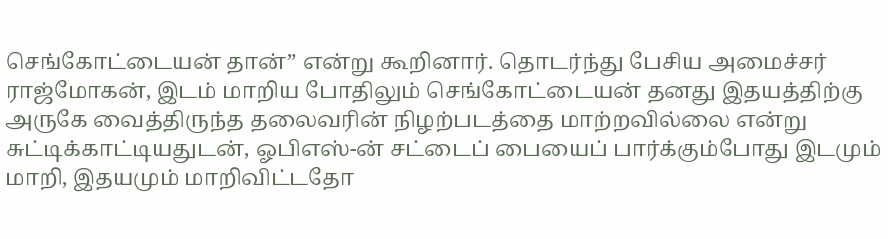செங்கோட்டையன் தான்” என்று கூறினார். தொடர்ந்து பேசிய அமைச்சர் ராஜ்மோகன், இடம் மாறிய போதிலும் செங்கோட்டையன் தனது இதயத்திற்கு அருகே வைத்திருந்த தலைவரின் நிழற்படத்தை மாற்றவில்லை என்று சுட்டிக்காட்டியதுடன், ஓபிஎஸ்-ன் சட்டைப் பையைப் பார்க்கும்போது இடமும் மாறி, இதயமும் மாறிவிட்டதோ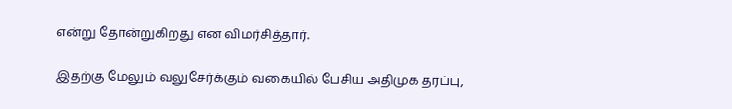என்று தோன்றுகிறது என விமர்சித்தார்.

இதற்கு மேலும் வலுசேர்க்கும் வகையில் பேசிய அதிமுக தரப்பு,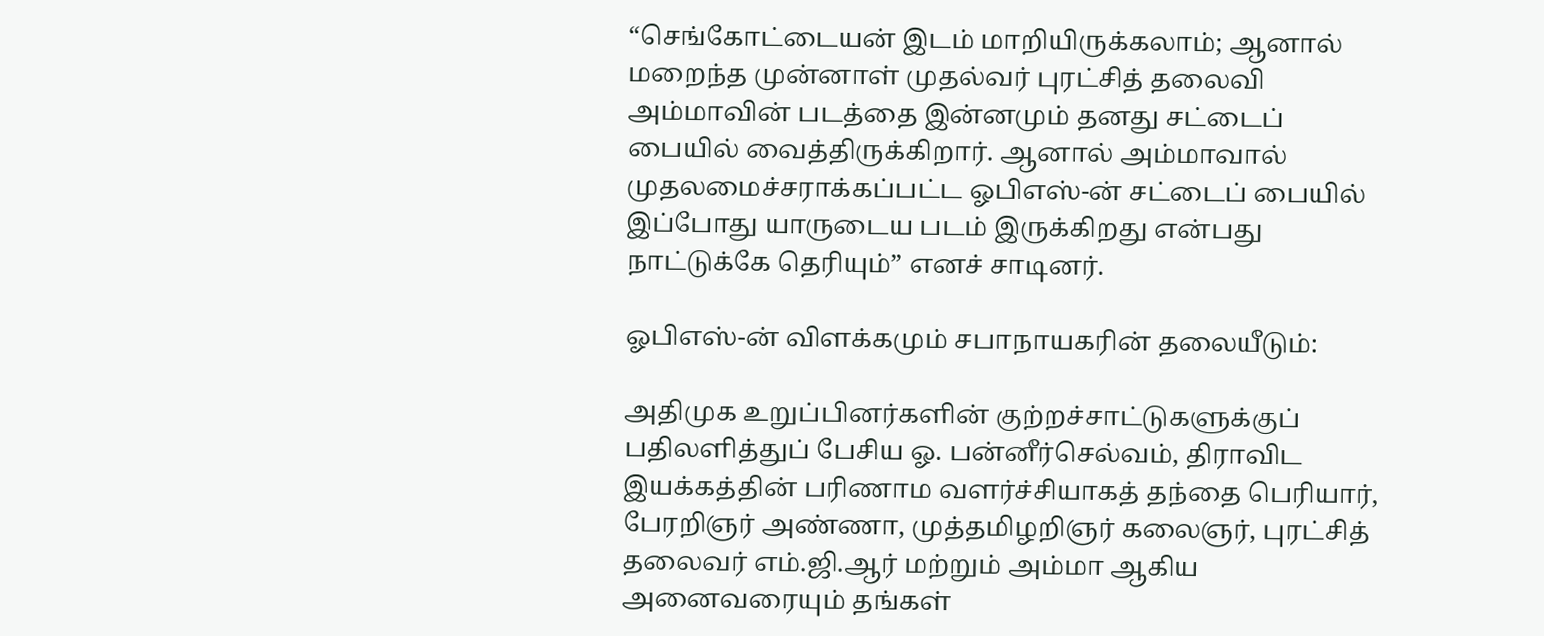“செங்கோட்டையன் இடம் மாறியிருக்கலாம்; ஆனால் மறைந்த முன்னாள் முதல்வர் புரட்சித் தலைவி அம்மாவின் படத்தை இன்னமும் தனது சட்டைப் பையில் வைத்திருக்கிறார். ஆனால் அம்மாவால் முதலமைச்சராக்கப்பட்ட ஓபிஎஸ்-ன் சட்டைப் பையில் இப்போது யாருடைய படம் இருக்கிறது என்பது நாட்டுக்கே தெரியும்” எனச் சாடினர்.

ஓபிஎஸ்-ன் விளக்கமும் சபாநாயகரின் தலையீடும்:

அதிமுக உறுப்பினர்களின் குற்றச்சாட்டுகளுக்குப் பதிலளித்துப் பேசிய ஓ. பன்னீர்செல்வம், திராவிட இயக்கத்தின் பரிணாம வளர்ச்சியாகத் தந்தை பெரியார், பேரறிஞர் அண்ணா, முத்தமிழறிஞர் கலைஞர், புரட்சித் தலைவர் எம்.ஜி.ஆர் மற்றும் அம்மா ஆகிய அனைவரையும் தங்கள்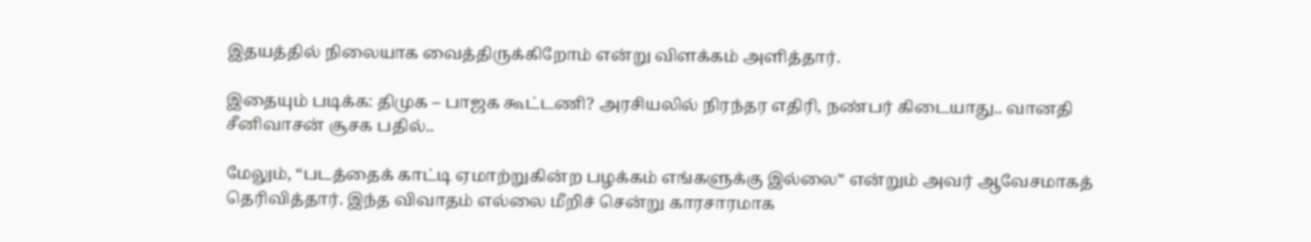இதயத்தில் நிலையாக வைத்திருக்கிறோம் என்று விளக்கம் அளித்தார்.

இதையும் படிக்க: திமுக – பாஜக கூட்டணி? அரசியலில் நிரந்தர எதிரி, நண்பர் கிடையாது.. வானதி சீனிவாசன் சூசக பதில்..

மேலும், “படத்தைக் காட்டி ஏமாற்றுகின்ற பழக்கம் எங்களுக்கு இல்லை” என்றும் அவர் ஆவேசமாகத் தெரிவித்தார். இந்த விவாதம் எல்லை மீறிச் சென்று காரசாரமாக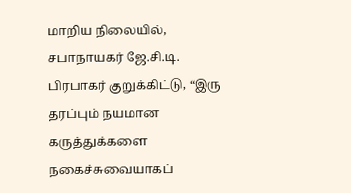மாறிய நிலையில், சபாநாயகர் ஜே.சி.டி. பிரபாகர் குறுக்கிட்டு, “இரு தரப்பும் நயமான கருத்துக்களை நகைச்சுவையாகப்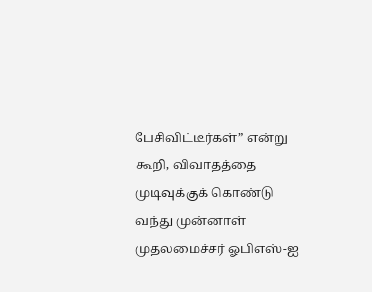பேசிவிட்டீர்கள்” என்று கூறி, விவாதத்தை முடிவுக்குக் கொண்டு வந்து முன்னாள் முதலமைச்சர் ஓபிஎஸ்-ஐ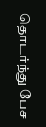தொடர்ந்து பேச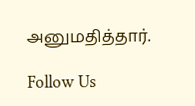அனுமதித்தார்.

Follow Us